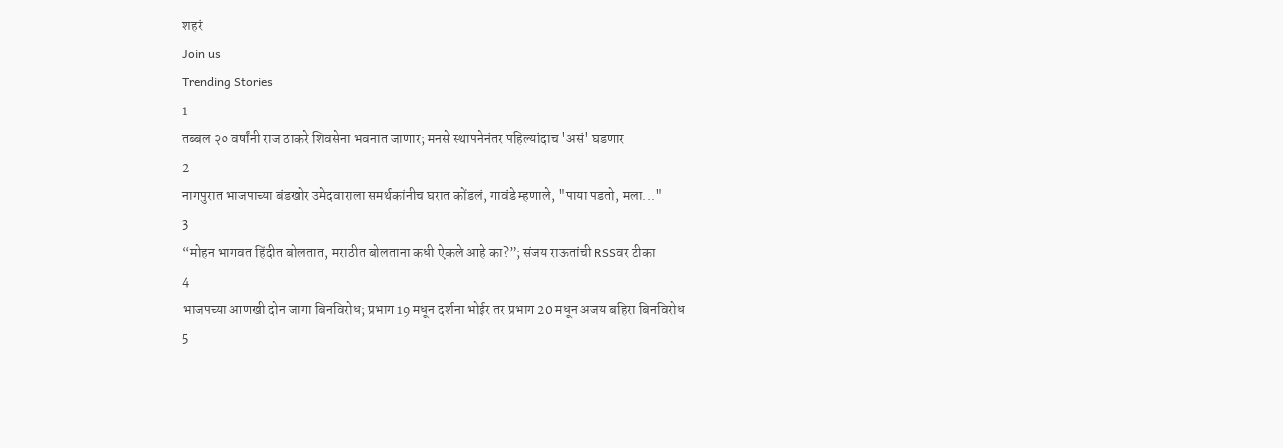शहरं
Join us
Trending Stories
1
तब्बल २० वर्षांनी राज ठाकरे शिवसेना भवनात जाणार; मनसे स्थापनेनंतर पहिल्यांदाच 'असं' घडणार
2
नागपुरात भाजपाच्या बंडखोर उमेदवाराला समर्थकांनीच घरात कोंडलं, गावंडे म्हणाले, "पाया पडतो, मला..."
3
“मोहन भागवत हिंदीत बोलतात, मराठीत बोलताना कधी ऐकले आहे का?”; संजय राऊतांची RSSवर टीका
4
भाजपच्या आणखी दोन जागा बिनविरोध; प्रभाग 19 मधून दर्शना भोईर तर प्रभाग 20 मधून अजय बहिरा बिनविरोध
5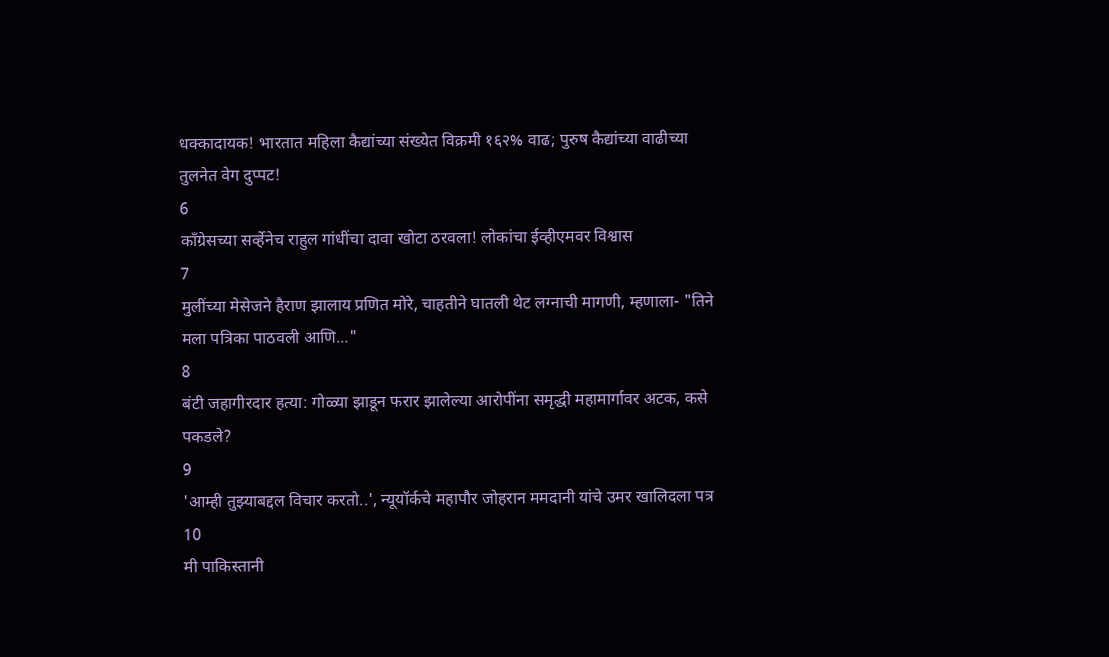धक्कादायक! भारतात महिला कैद्यांच्या संख्येत विक्रमी १६२% वाढ; पुरुष कैद्यांच्या वाढीच्या तुलनेत वेग दुप्पट!
6
काँग्रेसच्या सर्व्हेनेच राहुल गांधींचा दावा खोटा ठरवला! लोकांचा ईव्हीएमवर विश्वास
7
मुलींच्या मेसेजने हैराण झालाय प्रणित मोरे, चाहतीने घातली थेट लग्नाची मागणी, म्हणाला- "तिने मला पत्रिका पाठवली आणि..."
8
बंटी जहागीरदार हत्या: गोळ्या झाडून फरार झालेल्या आरोपींना समृद्धी महामार्गावर अटक, कसे पकडले?
9
'आम्ही तुझ्याबद्दल विचार करतो..', न्यूयॉर्कचे महापौर जोहरान ममदानी यांचे उमर खालिदला पत्र
10
मी पाकिस्तानी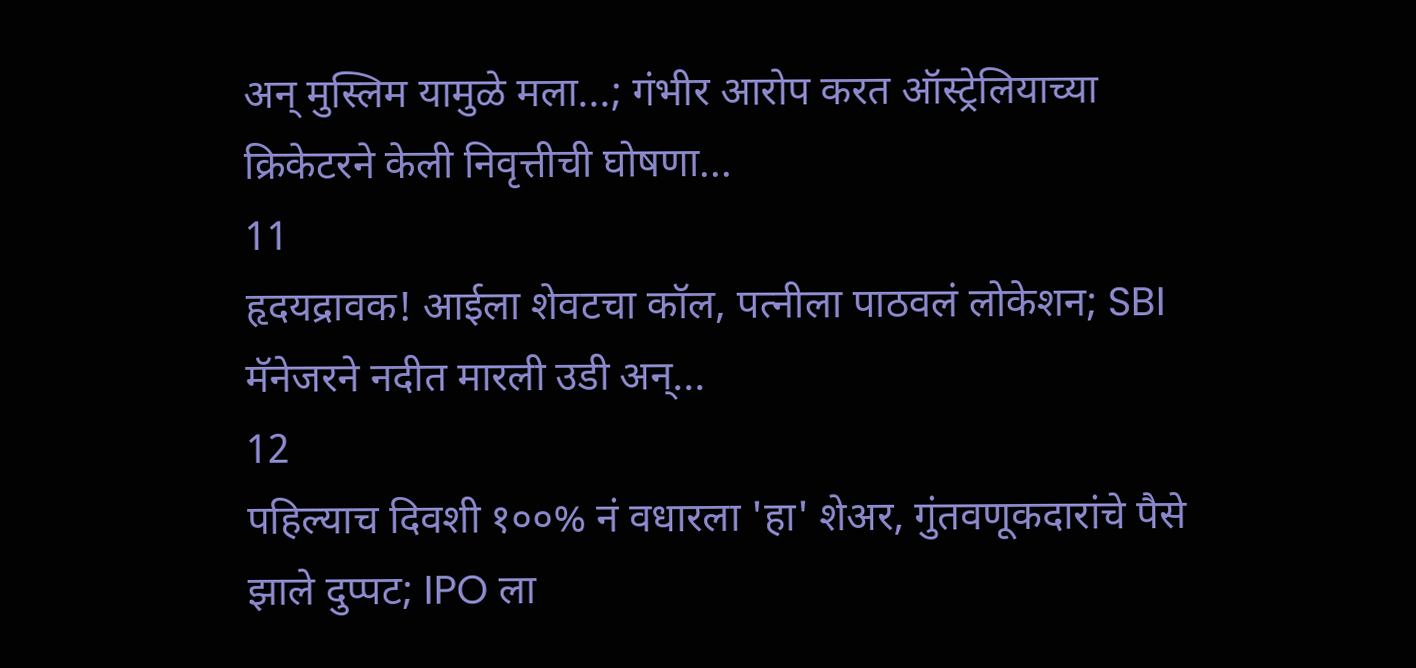अन् मुस्लिम यामुळे मला...; गंभीर आरोप करत ऑस्ट्रेलियाच्या क्रिकेटरने केली निवृत्तीची घोषणा...
11
हृदयद्रावक! आईला शेवटचा कॉल, पत्नीला पाठवलं लोकेशन; SBI मॅनेजरने नदीत मारली उडी अन्...
12
पहिल्याच दिवशी १००% नं वधारला 'हा' शेअर, गुंतवणूकदारांचे पैसे झाले दुप्पट; IPO ला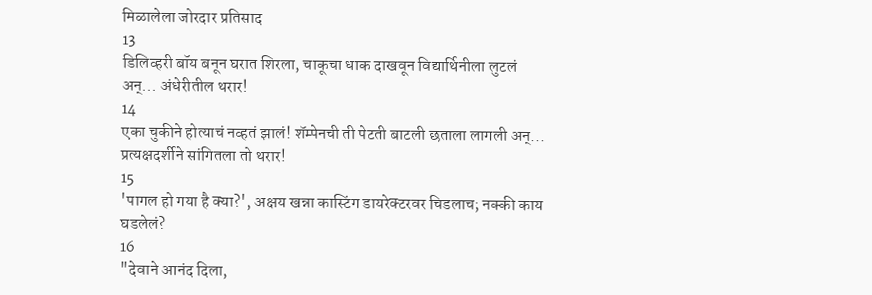मिळालेला जोरदार प्रतिसाद
13
डिलिव्हरी बॉय बनून घरात शिरला, चाकूचा धाक दाखवून विद्यार्थिनीला लुटलं अन्... अंधेरीतील थरार!
14
एका चुकीने होत्याचं नव्हतं झालं! शॅम्पेनची ती पेटती बाटली छताला लागली अन्... प्रत्यक्षदर्शीने सांगितला तो थरार!
15
'पागल हो गया है क्या?', अक्षय खन्ना कास्टिंग डायरेक्टरवर चिडलाच; नक्की काय घडलेलं?
16
"देवाने आनंद दिला,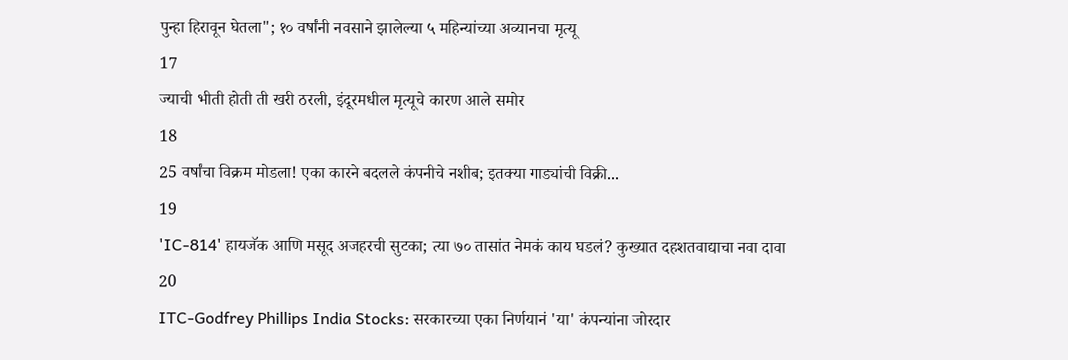पुन्हा हिरावून घेतला"; १० वर्षांनी नवसाने झालेल्या ५ महिन्यांच्या अव्यानचा मृत्यू
17
ज्याची भीती होती ती खरी ठरली, इंदूरमधील मृत्यूचे कारण आले समोर
18
25 वर्षांचा विक्रम मोडला! एका कारने बदलले कंपनीचे नशीब; इतक्या गाड्यांची विक्री...
19
'IC-814' हायजॅक आणि मसूद अजहरची सुटका; त्या ७० तासांत नेमकं काय घडलं? कुख्यात दहशतवाद्याचा नवा दावा
20
ITC-Godfrey Phillips India Stocks: सरकारच्या एका निर्णयानं 'या' कंपन्यांना जोरदार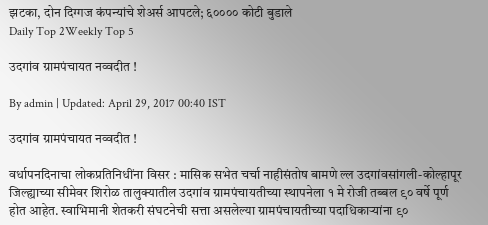झटका, दोन दिग्गज कंपन्यांचे शेअर्स आपटले; ६०००० कोटी बुडाले
Daily Top 2Weekly Top 5

उदगांव ग्रामपंचायत नव्वदीत !

By admin | Updated: April 29, 2017 00:40 IST

उदगांव ग्रामपंचायत नव्वदीत !

वर्धापनदिनाचा लोकप्रतिनिधींना विसर : मासिक सभेत चर्चा नाहीसंतोष बामणे ल्ल उदगांवसांगली-कोल्हापूर जिल्ह्याच्या सीमेवर शिरोळ तालुक्यातील उदगांव ग्रामपंचायतीच्या स्थापनेला १ मे रोजी तब्बल ९० वर्षे पूर्ण होत आहेत. स्वाभिमानी शेतकरी संघटनेची सत्ता असलेल्या ग्रामपंचायतीच्या पदाधिकाऱ्यांना ९०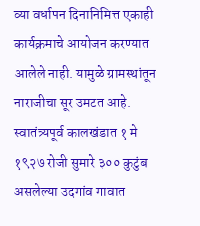व्या वर्धापन दिनानिमित्त एकाही कार्यक्रमाचे आयोजन करण्यात आलेले नाही. यामुळे ग्रामस्थांतून नाराजीचा सूर उमटत आहे. स्वातंत्र्यपूर्व कालखंडात १ मे १९२७ रोजी सुमारे ३०० कुटुंब असलेल्या उदगांव गावात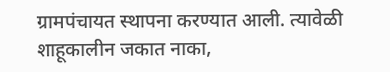ग्रामपंचायत स्थापना करण्यात आली. त्यावेळी शाहूकालीन जकात नाका,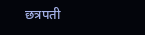छत्रपती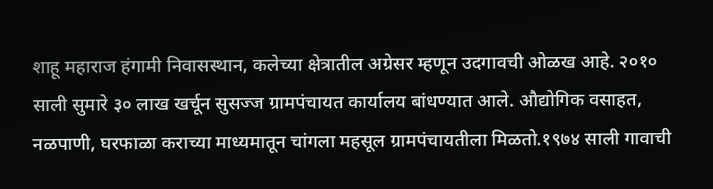शाहू महाराज हंगामी निवासस्थान, कलेच्या क्षेत्रातील अग्रेसर म्हणून उदगावची ओळख आहे. २०१० साली सुमारे ३० लाख खर्चून सुसज्ज ग्रामपंचायत कार्यालय बांधण्यात आले. औद्योगिक वसाहत, नळपाणी, घरफाळा कराच्या माध्यमातून चांगला महसूल ग्रामपंचायतीला मिळतो.१९७४ साली गावाची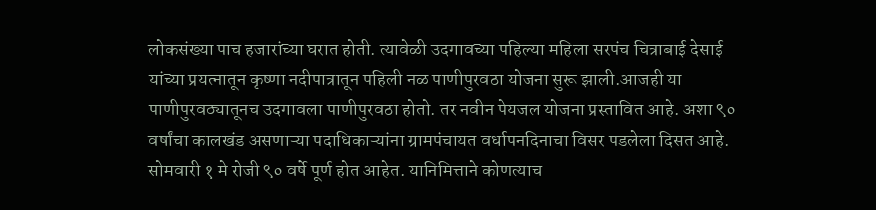लोकसंख्या पाच हजारांच्या घरात होती. त्यावेळी उदगावच्या पहिल्या महिला सरपंच चित्राबाई देसाई यांच्या प्रयत्नातून कृष्णा नदीपात्रातून पहिली नळ पाणीपुरवठा योजना सुरू झाली.आजही या पाणीपुरवठ्यातूनच उदगावला पाणीपुरवठा होतो. तर नवीन पेयजल योजना प्रस्तावित आहे. अशा ९० वर्षांचा कालखंड असणाऱ्या पदाधिकाऱ्यांना ग्रामपंचायत वर्धापनदिनाचा विसर पडलेला दिसत आहे. सोमवारी १ मे रोजी ९० वर्षे पूर्ण होत आहेत. यानिमित्ताने कोणत्याच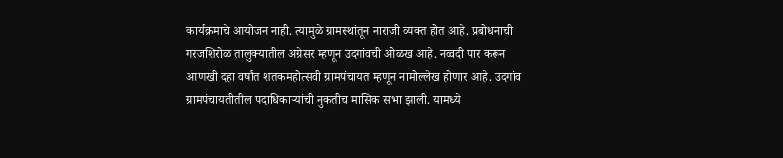कार्यक्रमाचे आयोजन नाही. त्यामुळे ग्रामस्थांतून नाराजी व्यक्त होत आहे. प्रबोधनाची गरजशिरोळ तालुक्यातील अग्रेसर म्हणून उदगांवची ओळख आहे. नव्वदी पार करून आणखी दहा वर्षांत शतकमहोत्सवी ग्रामपंचायत म्हणून नामोल्लेख होणार आहे. उदगांव ग्रामपंचायतीतील पदाधिकाऱ्यांची नुकतीच मासिक सभा झाली. यामध्ये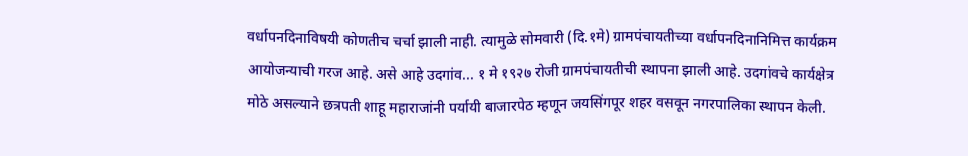वर्धापनदिनाविषयी कोणतीच चर्चा झाली नाही. त्यामुळे सोमवारी (दि.१मे) ग्रामपंचायतीच्या वर्धापनदिनानिमित्त कार्यक्रम आयोजन्याची गरज आहे. असे आहे उदगांव... १ मे १९२७ रोजी ग्रामपंचायतीची स्थापना झाली आहे. उदगांवचे कार्यक्षेत्र मोठे असल्याने छत्रपती शाहू महाराजांनी पर्यायी बाजारपेठ म्हणून जयसिंगपूर शहर वसवून नगरपालिका स्थापन केली.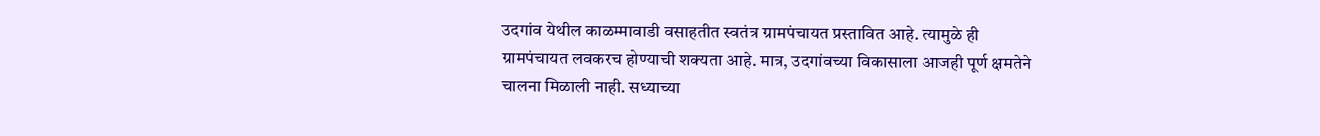उदगांव येथील काळम्मावाडी वसाहतीत स्वतंत्र ग्रामपंचायत प्रस्तावित आहे. त्यामुळे ही ग्रामपंचायत लवकरच होण्याची शक्यता आहे. मात्र, उदगांवच्या विकासाला आजही पूर्ण क्षमतेने चालना मिळाली नाही. सध्याच्या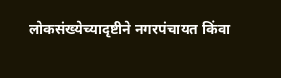लोकसंख्येच्यादृष्टीने नगरपंचायत किंवा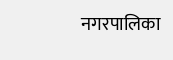नगरपालिका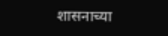शासनाच्या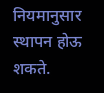नियमानुसार स्थापन होऊ शकते.